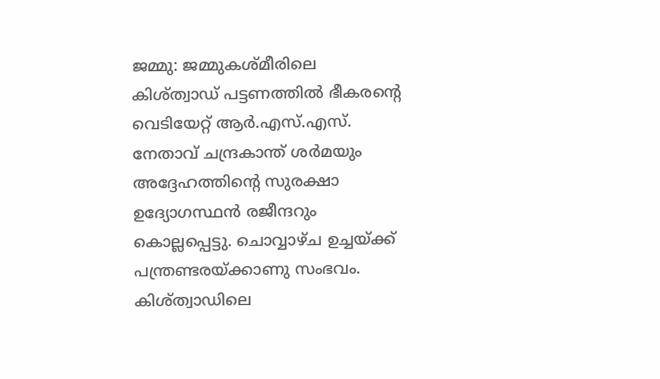ജമ്മു: ജമ്മുകശ്മീരിലെ കിശ്ത്വാഡ് പട്ടണത്തിൽ ഭീകരന്റെ വെടിയേറ്റ് ആർ.എസ്.എസ്. നേതാവ് ചന്ദ്രകാന്ത് ശർമയും അദ്ദേഹത്തിന്റെ സുരക്ഷാ ഉദ്യോഗസ്ഥൻ രജീന്ദറും കൊല്ലപ്പെട്ടു. ചൊവ്വാഴ്ച ഉച്ചയ്ക്ക് പന്ത്രണ്ടരയ്ക്കാണു സംഭവം. കിശ്ത്വാഡിലെ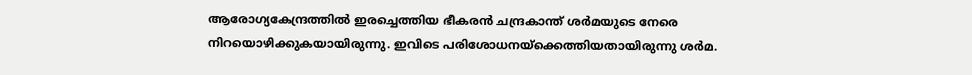ആരോഗ്യകേന്ദ്രത്തിൽ ഇരച്ചെത്തിയ ഭീകരൻ ചന്ദ്രകാന്ത് ശർമയുടെ നേരെ നിറയൊഴിക്കുകയായിരുന്നു. ഇവിടെ പരിശോധനയ്ക്കെത്തിയതായിരുന്നു ശർമ.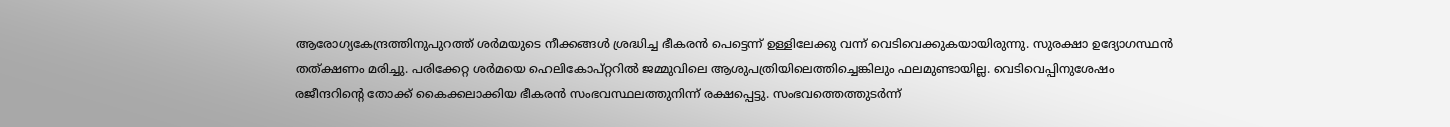ആരോഗ്യകേന്ദ്രത്തിനുപുറത്ത് ശർമയുടെ നീക്കങ്ങൾ ശ്രദ്ധിച്ച ഭീകരൻ പെട്ടെന്ന് ഉള്ളിലേക്കു വന്ന് വെടിവെക്കുകയായിരുന്നു. സുരക്ഷാ ഉദ്യോഗസ്ഥൻ തത്ക്ഷണം മരിച്ചു. പരിക്കേറ്റ ശർമയെ ഹെലികോപ്റ്ററിൽ ജമ്മുവിലെ ആശുപത്രിയിലെത്തിച്ചെങ്കിലും ഫലമുണ്ടായില്ല. വെടിവെപ്പിനുശേഷം രജീന്ദറിന്റെ തോക്ക് കൈക്കലാക്കിയ ഭീകരൻ സംഭവസ്ഥലത്തുനിന്ന് രക്ഷപ്പെട്ടു. സംഭവത്തെത്തുടർന്ന്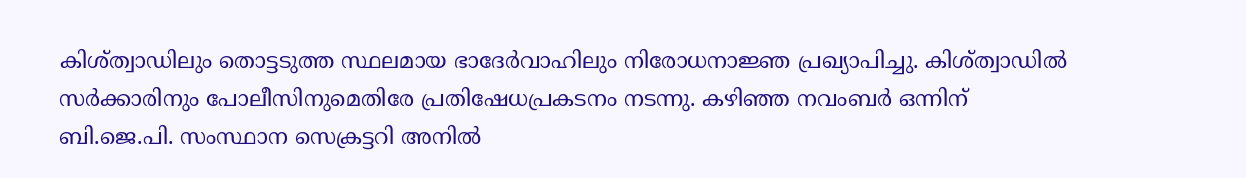കിശ്ത്വാഡിലും തൊട്ടടുത്ത സ്ഥലമായ ഭാദേർവാഹിലും നിരോധനാജ്ഞ പ്രഖ്യാപിച്ചു. കിശ്ത്വാഡിൽ സർക്കാരിനും പോലീസിനുമെതിരേ പ്രതിഷേധപ്രകടനം നടന്നു. കഴിഞ്ഞ നവംബർ ഒന്നിന് ബി.ജെ.പി. സംസ്ഥാന സെക്രട്ടറി അനിൽ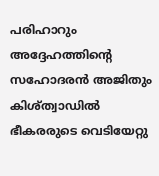പരിഹാറും അദ്ദേഹത്തിന്റെ സഹോദരൻ അജിതും കിശ്ത്വാഡിൽ ഭീകരരുടെ വെടിയേറ്റു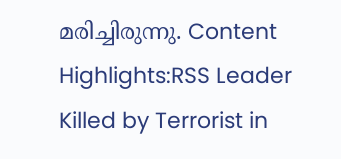മരിച്ചിരുന്നു. Content Highlights:RSS Leader Killed by Terrorist in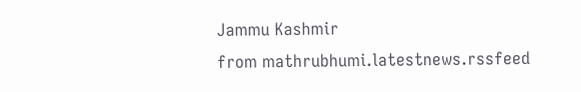Jammu Kashmir
from mathrubhumi.latestnews.rssfeed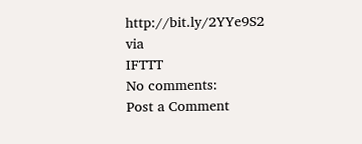http://bit.ly/2YYe9S2
via
IFTTT
No comments:
Post a Comment